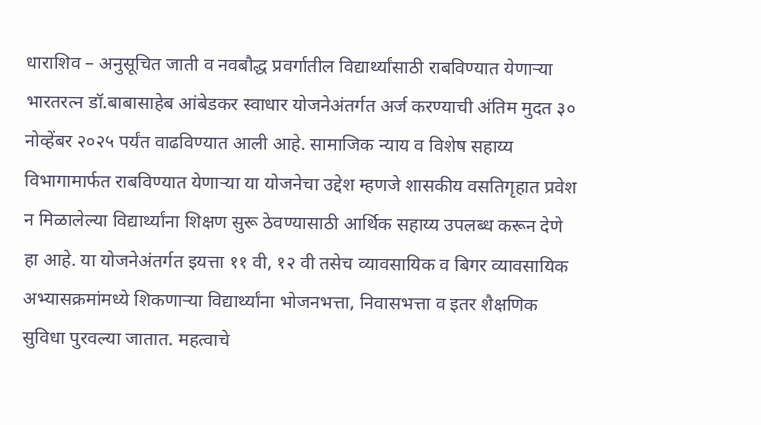धाराशिव – अनुसूचित जाती व नवबौद्ध प्रवर्गातील विद्यार्थ्यांसाठी राबविण्यात येणाऱ्या भारतरत्न डॉ.बाबासाहेब आंबेडकर स्वाधार योजनेअंतर्गत अर्ज करण्याची अंतिम मुदत ३० नोव्हेंबर २०२५ पर्यंत वाढविण्यात आली आहे. सामाजिक न्याय व विशेष सहाय्य विभागामार्फत राबविण्यात येणाऱ्या या योजनेचा उद्देश म्हणजे शासकीय वसतिगृहात प्रवेश न मिळालेल्या विद्यार्थ्यांना शिक्षण सुरू ठेवण्यासाठी आर्थिक सहाय्य उपलब्ध करून देणे हा आहे. या योजनेअंतर्गत इयत्ता ११ वी, १२ वी तसेच व्यावसायिक व बिगर व्यावसायिक अभ्यासक्रमांमध्ये शिकणाऱ्या विद्यार्थ्यांना भोजनभत्ता, निवासभत्ता व इतर शैक्षणिक सुविधा पुरवल्या जातात. महत्वाचे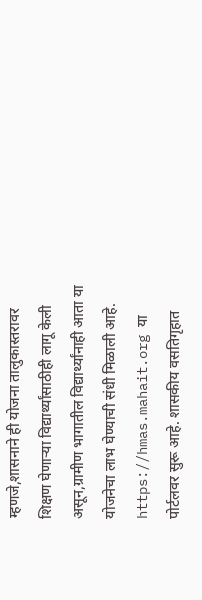म्हणजे,शासनाने ही योजना तालुकास्तरावर शिक्षण घेणाऱ्या विद्यार्थ्यांसाठीही लागू केली असून,ग्रामीण भागातील विद्यार्थ्यांनाही आता या योजनेचा लाभ घेण्याची संधी मिळाली आहे. https://hmas.mahait.org या पोर्टलवर सुरू आहे. शासकीय वसतिगृहात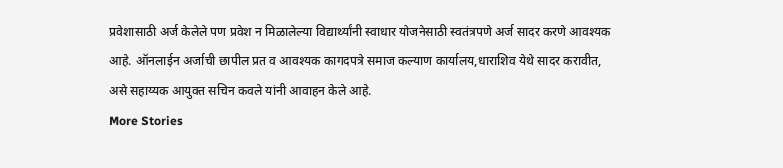प्रवेशासाठी अर्ज केलेले पण प्रवेश न मिळालेल्या विद्यार्थ्यांनी स्वाधार योजनेसाठी स्वतंत्रपणे अर्ज सादर करणे आवश्यक आहे. ऑनलाईन अर्जाची छापील प्रत व आवश्यक कागदपत्रे समाज कल्याण कार्यालय,धाराशिव येथे सादर करावीत, असे सहाय्यक आयुक्त सचिन कवले यांनी आवाहन केले आहे.
More Stories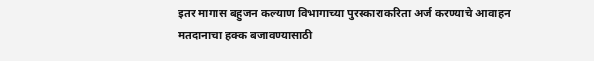इतर मागास बहुजन कल्याण विभागाच्या पुरस्काराकरिता अर्ज करण्याचे आवाहन
मतदानाचा हक्क बजावण्यासाठी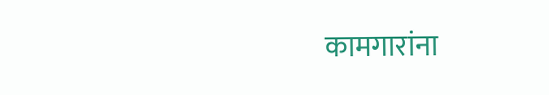कामगारांना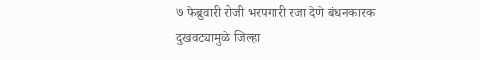७ फेब्रुवारी रोजी भरपगारी रजा देणे बंधनकारक
दुखवट्यामुळे जिल्हा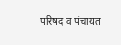परिषद व पंचायत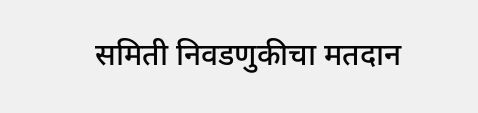समिती निवडणुकीचा मतदान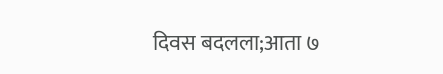दिवस बदलला;आता ७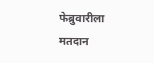फेब्रुवारीला मतदान